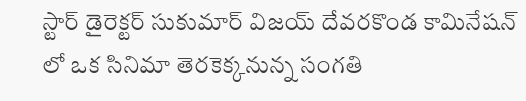స్టార్ డైరెక్టర్ సుకుమార్ విజయ్ దేవరకొండ కామినేషన్ లో ఒక సినిమా తెరకెక్కనున్న సంగతి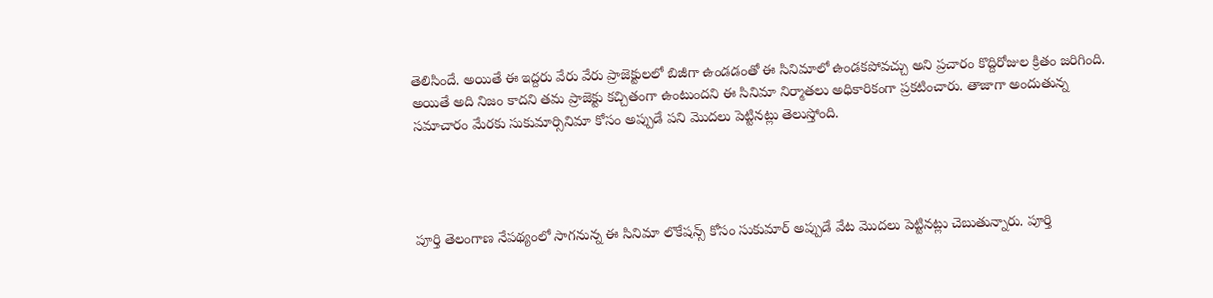తెలిసిందే. అయితే ఈ ఇద్దరు వేరు వేరు ప్రాజెక్టులలో బిజీగా ఉండడంతో ఈ సినిమాలో ఉండకపోవచ్చు అని ప్రచారం కొద్దిరోజుల క్రితం జరిగింది. అయితే అది నిజం కాదని తమ ప్రాజెక్టు కచ్చితంగా ఉంటుందని ఈ సినిమా నిర్మాతలు అధికారికంగా ప్రకటించారు. తాజాగా అందుతున్న సమాచారం మేరకు సుకుమార్సినిమా కోసం అప్పుడే పని మొదలు పెట్టినట్లు తెలుస్తోంది.




పూర్తి తెలంగాణ నేపథ్యంలో సాగనున్న ఈ సినిమా లొకేషన్స్ కోసం సుకుమార్ అప్పుడే వేట మొదలు పెట్టినట్లు చెబుతున్నారు. పూర్తి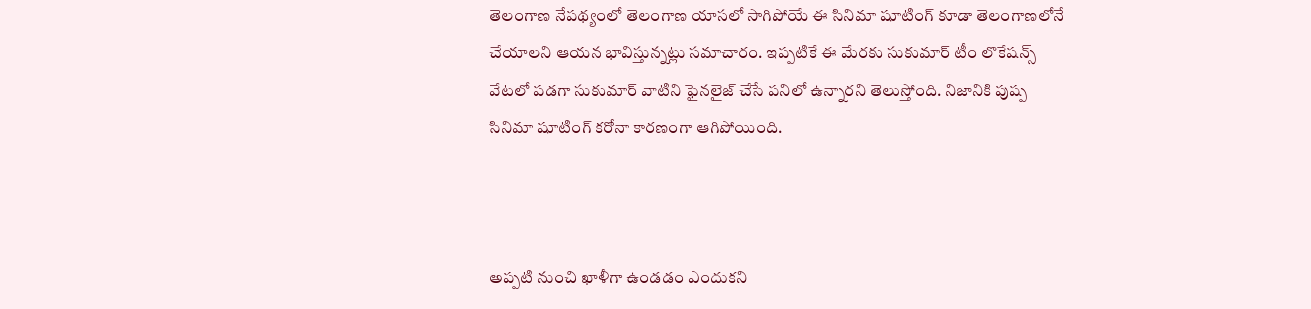తెలంగాణ నేపథ్యంలో తెలంగాణ యాసలో సాగిపోయే ఈ సినిమా షూటింగ్ కూడా తెలంగాణలోనే చేయాలని ఆయన భావిస్తున్నట్లు సమాచారం. ఇప్పటికే ఈ మేరకు సుకుమార్ టీం లొకేషన్స్ వేటలో పడగా సుకుమార్ వాటిని ఫైనలైజ్ చేసే పనిలో ఉన్నారని తెలుస్తోంది. నిజానికి పుష్ప సినిమా షూటింగ్ కరోనా కారణంగా ఆగిపోయింది.



అప్పటి నుంచి ఖాళీగా ఉండడం ఎందుకని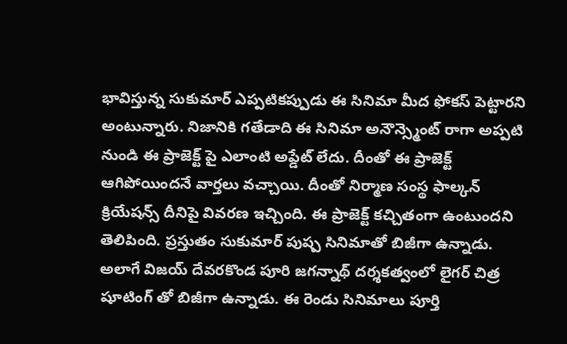భావిస్తున్న సుకుమార్ ఎప్పటికప్పుడు ఈ సినిమా మీద ఫోకస్ పెట్టారని అంటున్నారు. నిజానికి గతేడాది ఈ సినిమా అనౌన్స్మెంట్ రాగా అప్పటి నుండి ఈ ప్రాజెక్ట్ పై ఎలాంటి అప్డేట్ లేదు. దీంతో ఈ ప్రాజెక్ట్ ఆగిపోయిందనే వార్తలు వచ్చాయి. దీంతో నిర్మాణ సంస్థ ఫాల్కన్ క్రియేషన్స్ దీనిపై వివరణ ఇచ్చింది. ఈ ప్రాజెక్ట్ కచ్చితంగా ఉంటుందని తెలిపింది. ప్రస్తుతం సుకుమార్ పుష్ప సినిమాతో బిజీగా ఉన్నాడు. అలాగే విజయ్ దేవరకొండ పూరి జగన్నాథ్ దర్శకత్వంలో లైగర్ చిత్ర షూటింగ్ తో బిజీగా ఉన్నాడు. ఈ రెండు సినిమాలు పూర్తి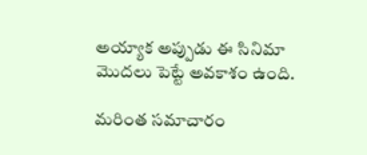అయ్యాక అప్పుడు ఈ సినిమా మొదలు పెట్టే అవకాశం ఉంది.

మరింత సమాచారం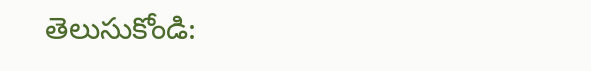తెలుసుకోండి: